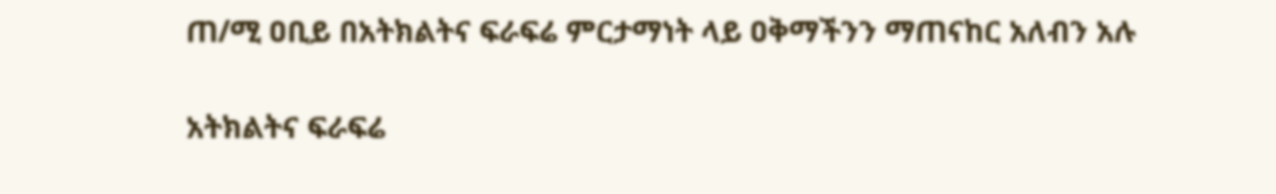ጠ/ሚ ዐቢይ በአትክልትና ፍራፍሬ ምርታማነት ላይ ዐቅማችንን ማጠናከር አለብን አሉ

አትክልትና ፍራፍሬ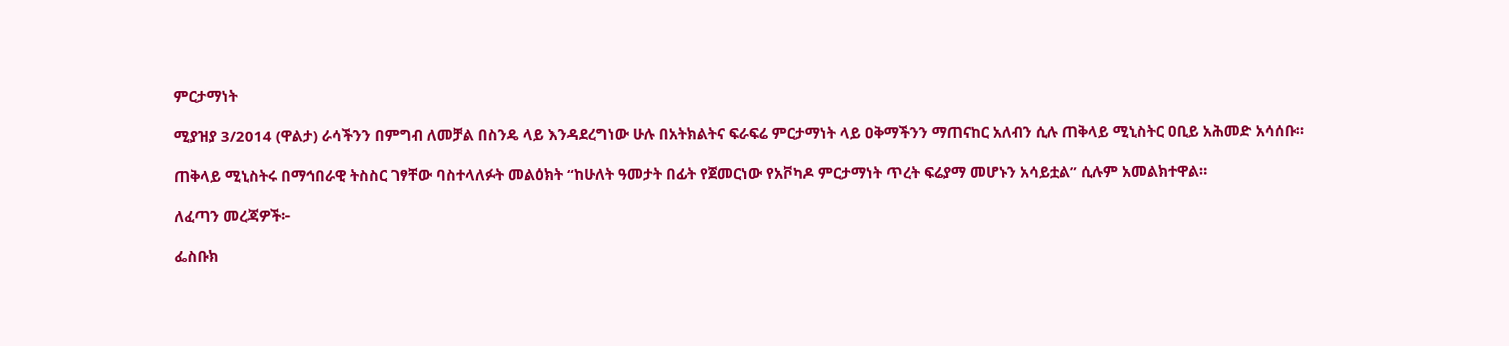ምርታማነት

ሚያዝያ 3/2014 (ዋልታ) ራሳችንን በምግብ ለመቻል በስንዴ ላይ እንዳደረግነው ሁሉ በአትክልትና ፍራፍሬ ምርታማነት ላይ ዐቅማችንን ማጠናከር አለብን ሲሉ ጠቅላይ ሚኒስትር ዐቢይ አሕመድ አሳሰቡ።

ጠቅላይ ሚኒስትሩ በማኅበራዊ ትስስር ገፃቸው ባስተላለፉት መልዕክት “ከሁለት ዓመታት በፊት የጀመርነው የአቮካዶ ምርታማነት ጥረት ፍሬያማ መሆኑን አሳይቷል” ሲሉም አመልክተዋል።

ለፈጣን መረጃዎች፦

ፌስቡክ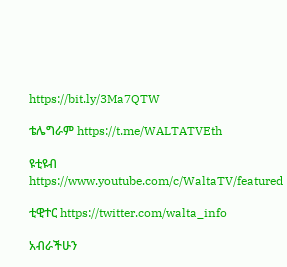https://bit.ly/3Ma7QTW

ቴሌግራም https://t.me/WALTATVEth

ዩቲዩብ https://www.youtube.com/c/WaltaTV/featured

ቲዊተር https://twitter.com/walta_info

አብራችሁን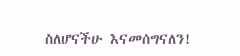ስለሆናችሁ እናመሰግናለን!